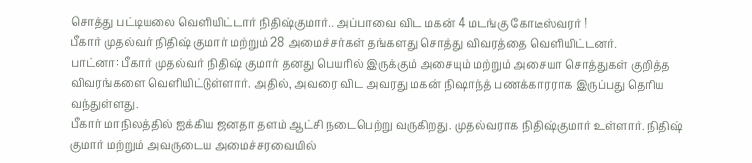சொத்து பட்டியலை வெளியிட்டார் நிதிஷ்குமார்.. அப்பாவை விட மகன் 4 மடங்கு கோடீஸ்வரர் !
பீகார் முதல்வர் நிதிஷ் குமார் மற்றும் 28 அமைச்சர்கள் தங்களது சொத்து விவரத்தை வெளியிட்டனர்.
பாட்னா: பீகார் முதல்வர் நிதிஷ் குமார் தனது பெயரில் இருக்கும் அசையும் மற்றும் அசையா சொத்துகள் குறித்த விவரங்களை வெளியிட்டுள்ளார். அதில், அவரை விட அவரது மகன் நிஷாந்த் பணக்காரராக இருப்பது தெரிய வந்துள்ளது.
பீகார் மாநிலத்தில் ஐக்கிய ஜனதா தளம் ஆட்சி நடைபெற்று வருகிறது. முதல்வராக நிதிஷ்குமார் உள்ளார். நிதிஷ் குமார் மற்றும் அவருடைய அமைச்சரவையில்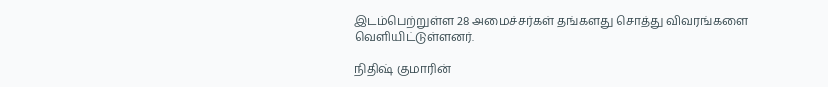இடம்பெற்றுள்ள 28 அமைச்சர்கள் தங்களது சொத்து விவரங்களை வெளியிட்டுள்ளனர்.

நிதிஷ் குமாரின்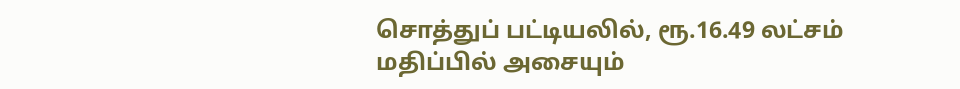சொத்துப் பட்டியலில், ரூ.16.49 லட்சம் மதிப்பில் அசையும்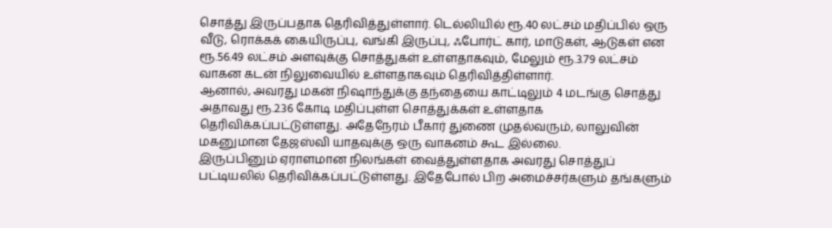சொத்து இருப்பதாக தெரிவித்துள்ளார். டெல்லியில் ரூ.40 லட்சம் மதிப்பில் ஒரு வீடு, ரொக்கக் கையிருப்பு, வங்கி இருப்பு, ஃபோர்ட் கார், மாடுகள், ஆடுகள் என ரூ.56.49 லட்சம் அளவுக்கு சொத்துகள் உள்ளதாகவும், மேலும் ரூ.3.79 லட்சம் வாகன கடன் நிலுவையில் உள்ளதாகவும் தெரிவித்திள்ளார்.
ஆனால், அவரது மகன் நிஷாந்துக்கு தந்தையை காட்டிலும் 4 மடங்கு சொத்து அதாவது ரூ.2.36 கோடி மதிப்புள்ள சொத்துக்கள் உள்ளதாக தெரிவிக்கப்பட்டுள்ளது. அதேநேரம் பீகார் துணை முதல்வரும், லாலுவின் மகனுமான தேஜஸ்வி யாதவுக்கு ஒரு வாகனம் கூட இல்லை.
இருப்பினும் ஏராளமான நிலங்கள் வைத்துள்ளதாக அவரது சொத்துப் பட்டியலில் தெரிவிக்கப்பட்டுள்ளது. இதேபோல் பிற அமைச்சர்களும் தங்களும்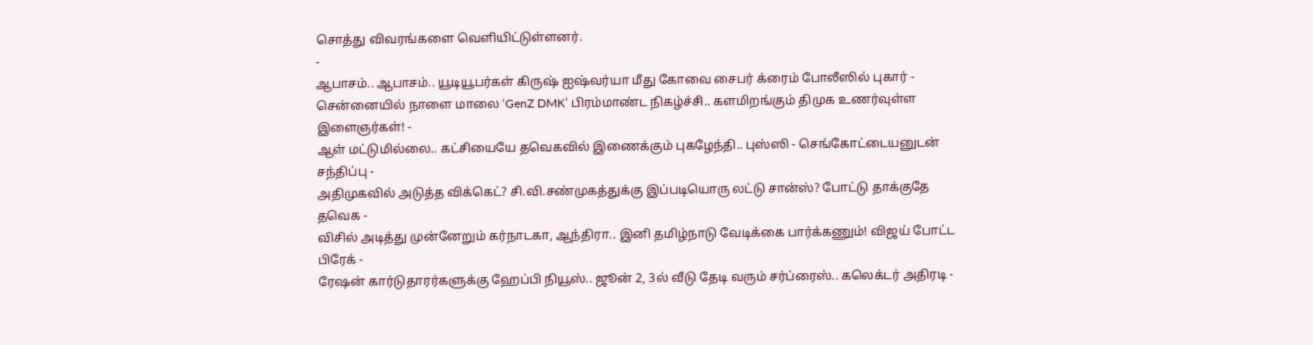சொத்து விவரங்களை வெளியிட்டுள்ளனர்.
-
ஆபாசம்.. ஆபாசம்.. யூடியூபர்கள் கிருஷ் ஐஷ்வர்யா மீது கோவை சைபர் க்ரைம் போலீஸில் புகார் -
சென்னையில் நாளை மாலை ‘GenZ DMK’ பிரம்மாண்ட நிகழ்ச்சி.. களமிறங்கும் திமுக உணர்வுள்ள இளைஞர்கள்! -
ஆள் மட்டுமில்லை.. கட்சியையே தவெகவில் இணைக்கும் புகழேந்தி.. புஸ்ஸி - செங்கோட்டையனுடன் சந்திப்பு -
அதிமுகவில் அடுத்த விக்கெட்? சி.வி.சண்முகத்துக்கு இப்படியொரு லட்டு சான்ஸ்? போட்டு தாக்குதே தவெக -
விசில் அடித்து முன்னேறும் கர்நாடகா, ஆந்திரா.. இனி தமிழ்நாடு வேடிக்கை பார்க்கணும்! விஜய் போட்ட பிரேக் -
ரேஷன் கார்டுதாரர்களுக்கு ஹேப்பி நியூஸ்.. ஜூன் 2, 3ல் வீடு தேடி வரும் சர்ப்ரைஸ்.. கலெக்டர் அதிரடி -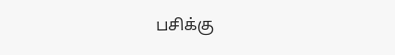பசிக்கு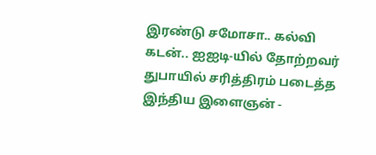இரண்டு சமோசா.. கல்வி கடன்.. ஐஐடி-யில் தோற்றவர் துபாயில் சரித்திரம் படைத்த இந்திய இளைஞன் -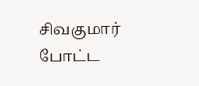சிவகுமார் போட்ட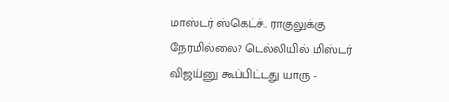மாஸ்டர் ஸ்கெட்ச்.. ராகுலுக்கு நேரமில்லை? டெல்லியில் மிஸ்டர் விஜய்னு கூப்பிட்டது யாரு -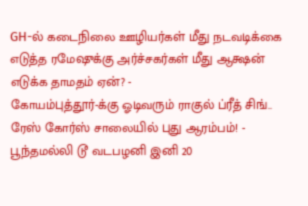GH-ல் கடைநிலை ஊழியர்கள் மீது நடவடிக்கை எடுத்த ரமேஷுக்கு அர்ச்சகர்கள் மீது ஆக்ஷன் எடுக்க தாமதம் ஏன்? -
கோயம்புத்தூர்-க்கு ஓடிவரும் ராகுல் ப்ரீத் சிங்.. ரேஸ் கோர்ஸ் சாலையில் புது ஆரம்பம்! -
பூந்தமல்லி டூ வடபழனி இனி 20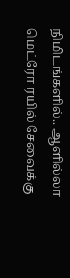நிமிடங்களில்.. ஆளில்லா மெட்ரோ ரயில் சேவைக்கு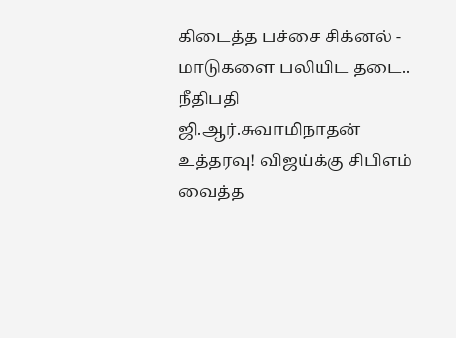கிடைத்த பச்சை சிக்னல் -
மாடுகளை பலியிட தடை.. நீதிபதி ஜி.ஆர்.சுவாமிநாதன் உத்தரவு! விஜய்க்கு சிபிஎம் வைத்த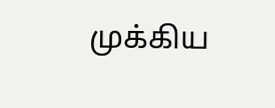முக்கிய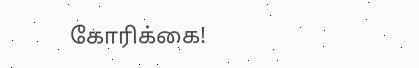கோரிக்கை!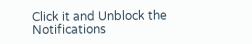Click it and Unblock the Notifications